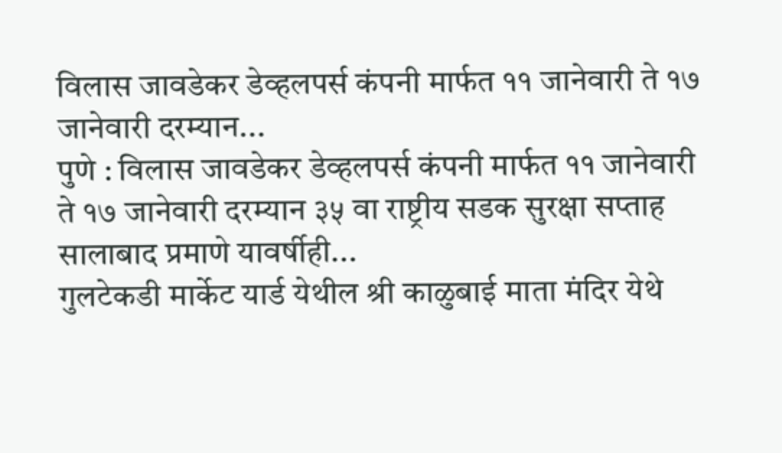विलास जावडेकर डेव्हलपर्स कंपनी मार्फत ११ जानेवारी ते १७ जानेवारी दरम्यान...
पुणे : विलास जावडेकर डेव्हलपर्स कंपनी मार्फत ११ जानेवारी ते १७ जानेवारी दरम्यान ३५ वा राष्ट्रीय सडक सुरक्षा सप्ताह सालाबाद प्रमाणे यावर्षीही...
गुलटेकडी मार्केट यार्ड येथील श्री काळुबाई माता मंदिर येथे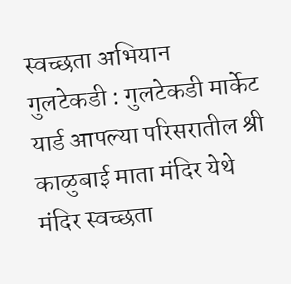स्वच्छता अभियान
गुलटेकडी : गुलटेकडी मार्केट यार्ड आपल्या परिसरातील श्री काळुबाई माता मंदिर येथे मंदिर स्वच्छता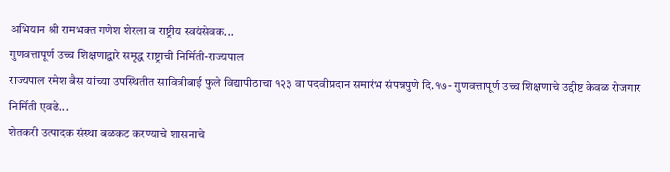अभियान श्री रामभक्त गणेश शेरला व राष्ट्रीय स्वयंसेवक...
गुणवत्तापूर्ण उच्च शिक्षणाद्वारे समृद्ध राष्ट्राची निर्मिती-राज्यपाल
राज्यपाल रमेश बैस यांच्या उपस्थितीत सावित्रीबाई फुले विद्यापीठाचा १२३ वा पदवीप्रदान समारंभ संपन्नपुणे दि.१७- गुणवत्तापूर्ण उच्च शिक्षणाचे उद्दीष्ट केवळ रोजगार निर्मिती एवढे...
शेतकरी उत्पादक संस्था बळकट करण्याचे शासनाचे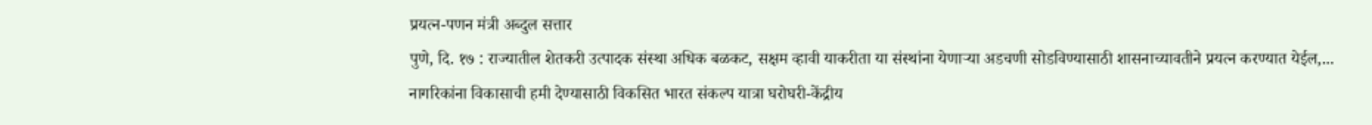प्रयत्न-पणन मंत्री अब्दुल सत्तार
पुणे, दि. १७ : राज्यातील शेतकरी उत्पादक संस्था अधिक बळकट, सक्षम व्हावी याकरीता या संस्थांना येणाऱ्या अडचणी सोडविण्यासाठी शासनाच्यावतीने प्रयत्न करण्यात येईल,...
नागरिकांना विकासाची हमी देण्यासाठी विकसित भारत संकल्प यात्रा घरोघरी-केंद्रीय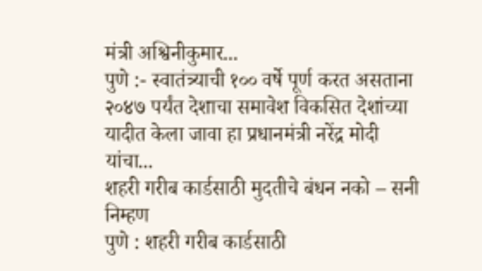मंत्री अश्विनीकुमार...
पुणे :- स्वातंत्र्याची १०० वर्षे पूर्ण करत असताना २०४७ पर्यंत देशाचा समावेश विकसित देशांच्या यादीत केला जावा हा प्रधानमंत्री नरेंद्र मोदी यांचा...
शहरी गरीब कार्डसाठी मुदतीचे बंधन नको – सनी निम्हण
पुणे : शहरी गरीब कार्डसाठी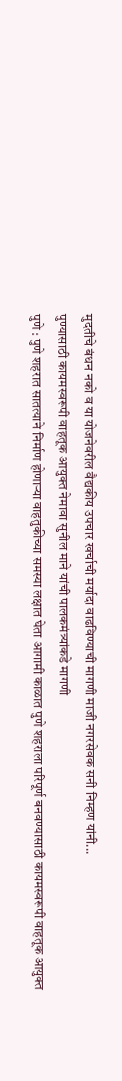मुदतीचे बंधन नको व या योजनेवरील वैद्यकीय उपचार खर्चाची मर्यादा वाढविण्याची मागणी माजी नगरसेवक सनी निम्हण यांनी...
पुण्यासाठी कायमस्वरूपी वाहतूक आयुक्त नेमावा सुनील माने यांची पालकमंत्र्यांकडे मागणी
पुणे : पुणे शहरात सातत्याने निर्माण होणाऱ्या वाहतुकीच्या समस्या लक्षात घेता आगामी काळात पुणे शहराला परिपूर्ण बनवण्यासाठी कायमस्वरूपी वाहतूक आयुक्त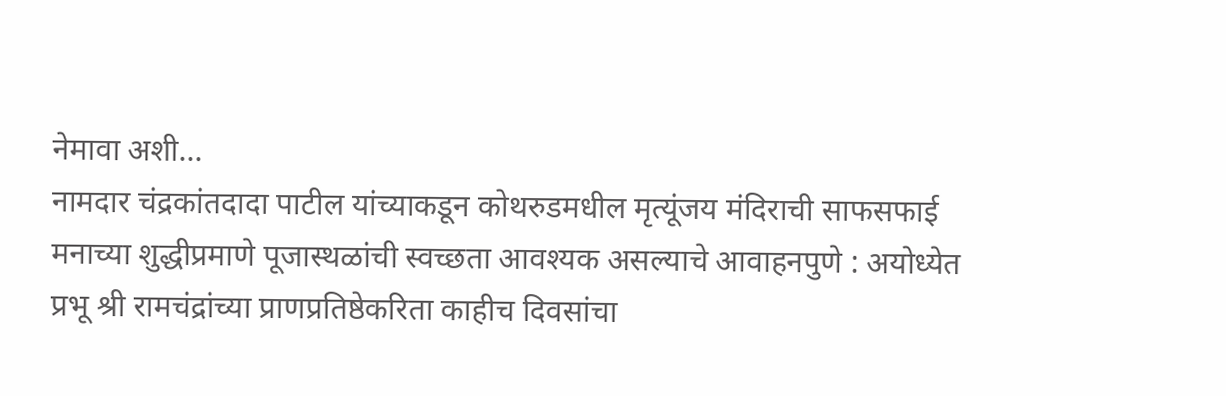नेमावा अशी...
नामदार चंद्रकांतदादा पाटील यांच्याकडून कोथरुडमधील मृत्यूंजय मंदिराची साफसफाई
मनाच्या शुद्धीप्रमाणे पूजास्थळांची स्वच्छता आवश्यक असल्याचे आवाहनपुणे : अयोध्येत प्रभू श्री रामचंद्रांच्या प्राणप्रतिष्ठेकरिता काहीच दिवसांचा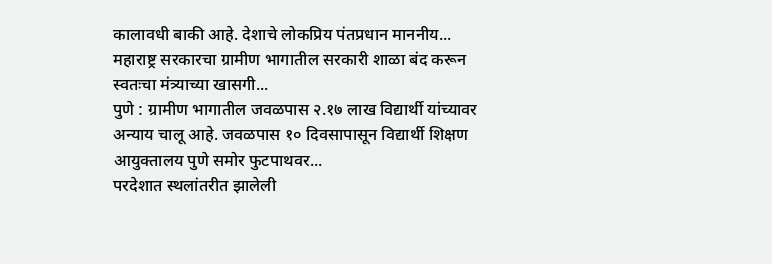कालावधी बाकी आहे. देशाचे लोकप्रिय पंतप्रधान माननीय...
महाराष्ट्र सरकारचा ग्रामीण भागातील सरकारी शाळा बंद करून स्वतःचा मंत्र्याच्या खासगी...
पुणे : ग्रामीण भागातील जवळपास २.१७ लाख विद्यार्थी यांच्यावर अन्याय चालू आहे. जवळपास १० दिवसापासून विद्यार्थी शिक्षण आयुक्तालय पुणे समोर फुटपाथवर...
परदेशात स्थलांतरीत झालेली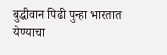बुद्धीवान पिढी पुन्हा भारतात येण्याचा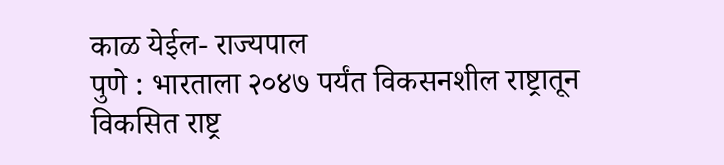काळ येईल- राज्यपाल
पुणे : भारताला २०४७ पर्यंत विकसनशील राष्ट्रातून विकसित राष्ट्र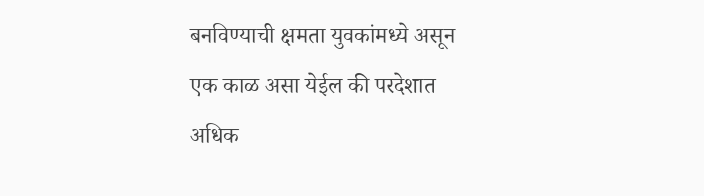बनविण्याची क्षमता युवकांमध्ये असून एक काळ असा येईल की परदेशात अधिक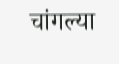चांगल्या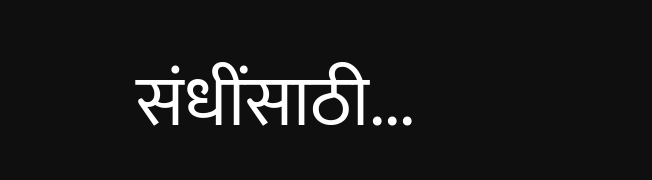संधींसाठी...